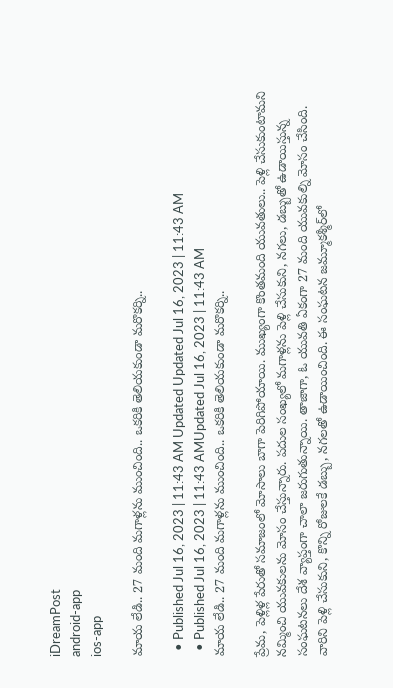iDreamPost
android-app
ios-app

మాయ లేడి.. 27 మంది మగాళ్లను ముంచింది.. ఒకరికి తెలియకుండా మరొకర్ని..

  • Published Jul 16, 2023 | 11:43 AM Updated Updated Jul 16, 2023 | 11:43 AM
  • Published Jul 16, 2023 | 11:43 AMUpdated Jul 16, 2023 | 11:43 AM
మాయ లేడి.. 27 మంది మగాళ్లను ముంచింది.. ఒకరికి తెలియకుండా మరొకర్ని..

ప్రేమ, పెళ్లిళ్ల పేరుతో సమాజంలో మోసాలు బాగా పెరిగిపోయాయి. ముఖ్యంగా కొంతమంది యువతులు.. పెళ్లి చేసుకుంటామని నమ్మించి యువకులను మోసం చేస్తున్నారు. పదుల సంఖ్యలో మగాళ్లను పెళ్లి చేసుకుని, నగలు, డబ్బుతో ఉడాయిస్తున్న సంఘటనలు దేశ వ్యాప్తంగా చాలా జరుగుతున్నాయి. తాజాగా, ఓ యువతి ఏకంగా 27 మంది యువకుల్ని మోసం చేసింది. వారిని పెళ్లి చేసుకుని, కొన్ని రోజులకే డబ్బు, నగలతో ఉడాయించింది. ఈ సంఘటన జమ్మూకశ్మీర్‌లో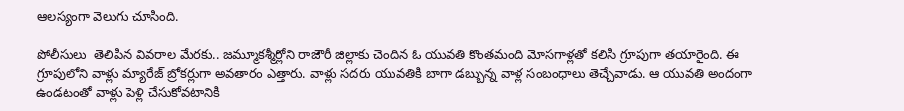ఆలస్యంగా వెలుగు చూసింది.

పోలీసులు  తెలిపిన వివరాల మేరకు.. జమ్మూకశ్మీర్లోని రాజౌరీ జిల్లాకు చెందిన ఓ యువతి కొంతమంది మోసగాళ్లతో కలిసి గ్రూపుగా తయారైంది. ఈ గ్రూపులోని వాళ్లు మ్యారేజ్‌ బ్రోకర్లుగా అవతారం ఎత్తారు. వాళ్లు సదరు యువతికి బాగా డబ్బున్న వాళ్ల సంబంధాలు తెచ్చేవాడు. ఆ యువతి అందంగా ఉండటంతో వాళ్లు పెళ్లి చేసుకోవటానికి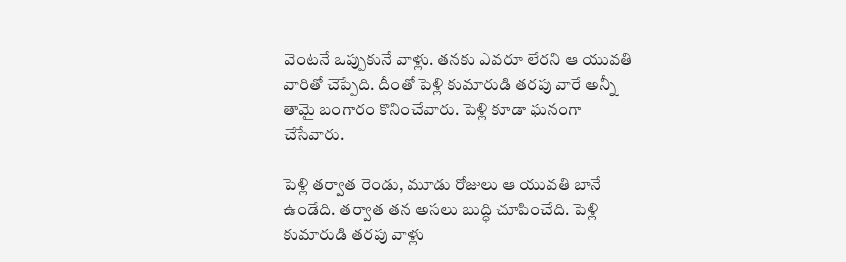వెంటనే ఒప్పుకునే వాళ్లు. తనకు ఎవరూ లేరని ఆ యువతి వారితో చెప్పేది. దీంతో పెళ్లి కుమారుడి తరపు వారే అన్నీ తామై బంగారం కొనించేవారు. పెళ్లి కూడా ఘనంగా చేసేవారు.

పెళ్లి తర్వాత రెండు, మూడు రోజులు ఆ యువతి బానే ఉండేది. తర్వాత తన అసలు బుద్ధి చూపించేది. పెళ్లి కుమారుడి తరపు వాళ్లు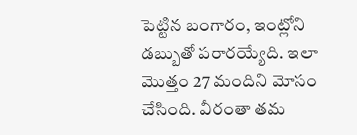పెట్టిన బంగారం, ఇంట్లోని డబ్బుతో పరారయ్యేది. ఇలా మొత్తం 27 మందిని మోసం చేసింది. వీరంతా తమ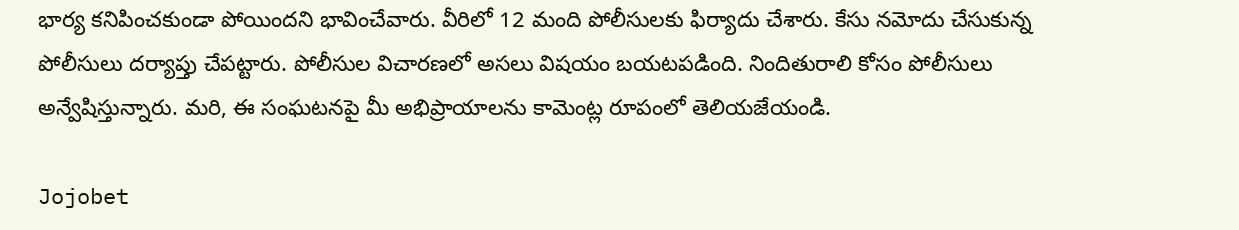భార్య కనిపించకుండా పోయిందని భావించేవారు. వీరిలో 12 మంది పోలీసులకు ఫిర్యాదు చేశారు. కేసు నమోదు చేసుకున్న పోలీసులు దర్యాప్తు చేపట్టారు. పోలీసుల విచారణలో అసలు విషయం బయటపడింది. నిందితురాలి కోసం పోలీసులు అన్వేషిస్తున్నారు. మరి, ఈ సంఘటనపై మీ అభిప్రాయాలను కామెంట్ల రూపంలో తెలియజేయండి.

Jojobet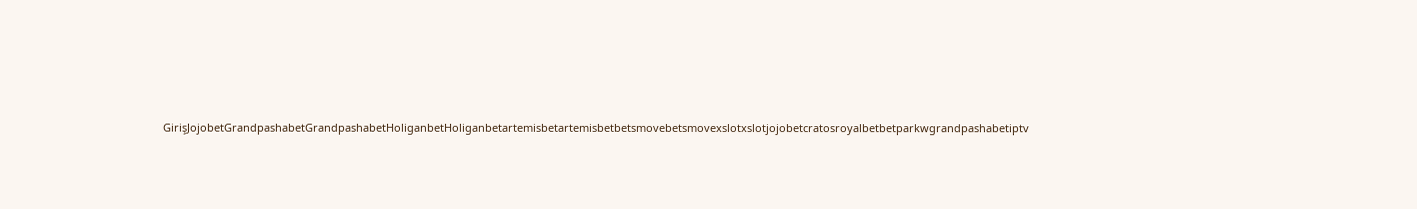GirişJojobetGrandpashabetGrandpashabetHoliganbetHoliganbetartemisbetartemisbetbetsmovebetsmovexslotxslotjojobetcratosroyalbetbetparkwgrandpashabetiptv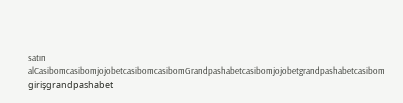satın alCasibomcasibomjojobetcasibomcasibomGrandpashabetcasibomjojobetgrandpashabetcasibom girişgrandpashabet